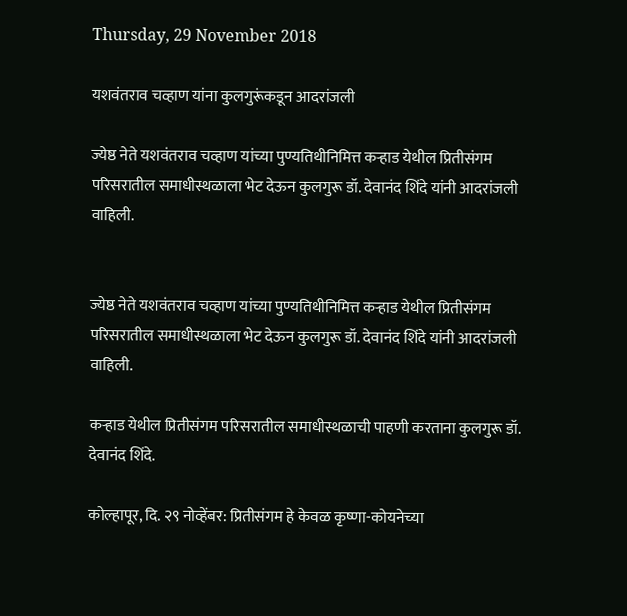Thursday, 29 November 2018

यशवंतराव चव्हाण यांना कुलगुरूंकडून आदरांजली

ज्येष्ठ नेते यशवंतराव चव्हाण यांच्या पुण्यतिथीनिमित्त कऱ्हाड येथील प्रितीसंगम परिसरातील समाधीस्थळाला भेट देऊन कुलगुरू डॉ. देवानंद शिंदे यांनी आदरांजली वाहिली.


ज्येष्ठ नेते यशवंतराव चव्हाण यांच्या पुण्यतिथीनिमित्त कऱ्हाड येथील प्रितीसंगम परिसरातील समाधीस्थळाला भेट देऊन कुलगुरू डॉ. देवानंद शिंदे यांनी आदरांजली वाहिली.

कऱ्हाड येथील प्रितीसंगम परिसरातील समाधीस्थळाची पाहणी करताना कुलगुरू डॉ. देवानंद शिंदे.

कोल्हापूर, दि. २९ नोव्हेंबर: प्रितीसंगम हे केवळ कृष्णा-कोयनेच्या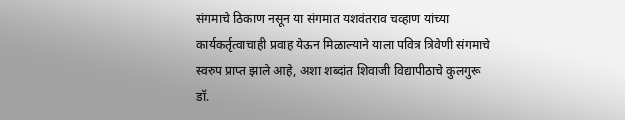संगमाचे ठिकाण नसून या संगमात यशवंतराव चव्हाण यांच्या कार्यकर्तृत्वाचाही प्रवाह येऊन मिळाल्याने याला पवित्र त्रिवेणी संगमाचे स्वरुप प्राप्त झाले आहे, अशा शब्दांत शिवाजी विद्यापीठाचे कुलगुरू डॉ.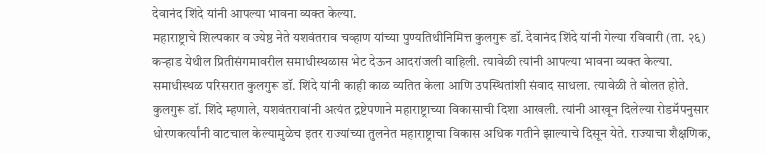देवानंद शिंदे यांनी आपल्या भावना व्यक्त केल्या.
महाराष्ट्राचे शिल्पकार व ज्येष्ठ नेते यशवंतराव चव्हाण यांच्या पुण्यतिथीनिमित्त कुलगुरू डॉ. देवानंद शिंदे यांनी गेल्या रविवारी (ता. २६) कऱ्हाड येथील प्रितीसंगमावरील समाधीस्थळास भेट देऊन आदरांजली वाहिली. त्यावेळी त्यांनी आपल्या भावना व्यक्त केल्या. समाधीस्थळ परिसरात कुलगुरू डॉ. शिंदे यांनी काही काळ व्यतित केला आणि उपस्थितांशी संवाद साधला. त्यावेळी ते बोलत होते.
कुलगुरू डॉ. शिंदे म्हणाले, यशवंतरावांनी अत्यंत द्रष्टेपणाने महाराष्ट्राच्या विकासाची दिशा आखली. त्यांनी आखून दिलेल्या रोडमॅपनुसार धोरणकर्त्यांनी वाटचाल केल्यामुळेच इतर राज्यांच्या तुलनेत महाराष्ट्राचा विकास अधिक गतीने झाल्याचे दिसून येते. राज्याचा शैक्षणिक,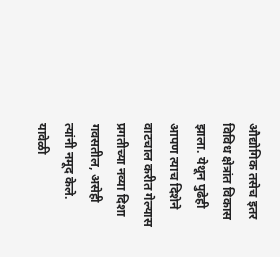औद्योगिक तसेच इतर विविध क्षेत्रांत विकास झाला. येथून पुढेही आपण त्याच दिशेने वाटचाल करीत गेल्यास प्रगतीच्या नव्या दिशा गवसतील, असेही त्यांनी नमूद केले.
यावेळी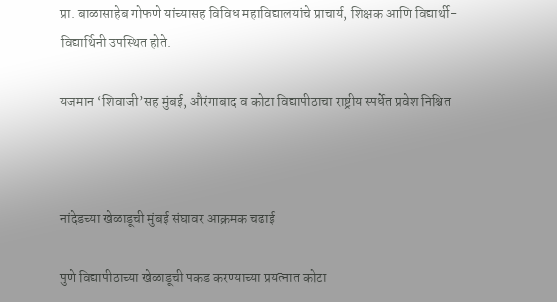प्रा. बाळासाहेब गोफणे यांच्यासह विविध महाविद्यालयांचे प्राचार्य, शिक्षक आणि विद्यार्थी-विद्यार्थिनी उपस्थित होते.

यजमान ‘शिवाजी’सह मुंबई, औरंगाबाद व कोटा विद्यापीठाचा राष्ट्रीय स्पर्धेत प्रवेश निश्चित



नांदेडच्या खेळाडूची मुंबई संघावर आक्रमक चढाई

पुणे विद्यापीठाच्या खेळाडूची पकड करण्याच्या प्रयत्नात कोटा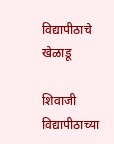विद्यापीठाचे खेळाडू

शिवाजी विद्यापीठाच्या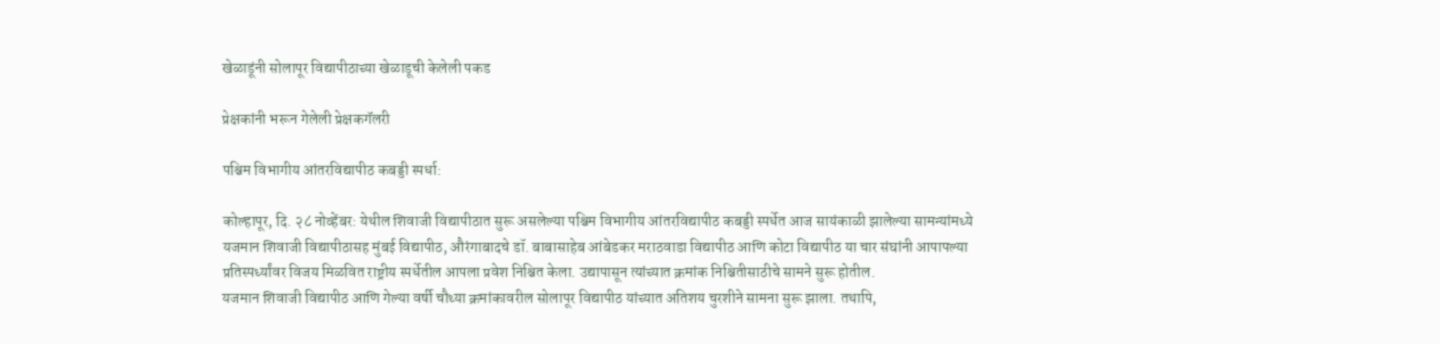खेळाडूंनी सोलापूर विद्यापीठाच्या खेळाडूची केलेली पकड

प्रेक्षकांनी भरून गेलेली प्रेक्षकगॅलरी

पश्चिम विभागीय आंतरविद्यापीठ कबड्डी स्पर्धा:

कोल्हापूर, दि. २८ नोव्हेंबर: येथील शिवाजी विद्यापीठात सुरू असलेल्या पश्चिम विभागीय आंतरविद्यापीठ कबड्डी स्पर्धेत आज सायंकाळी झालेल्या सामन्यांमध्ये यजमान शिवाजी विद्यापीठासह मुंबई विद्यापीठ, औरंगाबादचे डॉ. बाबासाहेब आंबेडकर मराठवाडा विद्यापीठ आणि कोटा विद्यापीठ या चार संघांनी आपापल्या प्रतिस्पर्ध्यांवर विजय मिळवित राष्ट्रीय स्पर्धेतील आपला प्रवेश निश्चित केला. उद्यापासून त्यांच्यात क्रमांक निश्चितीसाठीचे सामने सुरू होतील.
यजमान शिवाजी विद्यापीठ आणि गेल्या वर्षी चौथ्या क्रमांकावरील सोलापूर विद्यापीठ यांच्यात अतिशय चुरशीने सामना सुरू झाला. तथापि,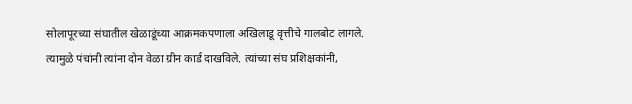सोलापूरच्या संघातील खेळाडूंच्या आक्रमकपणाला अखिलाडू वृत्तीचे गालबोट लागले. त्यामुळे पंचांनी त्यांना दोन वेळा ग्रीन कार्ड दाखविले. त्यांच्या संघ प्रशिक्षकांनी,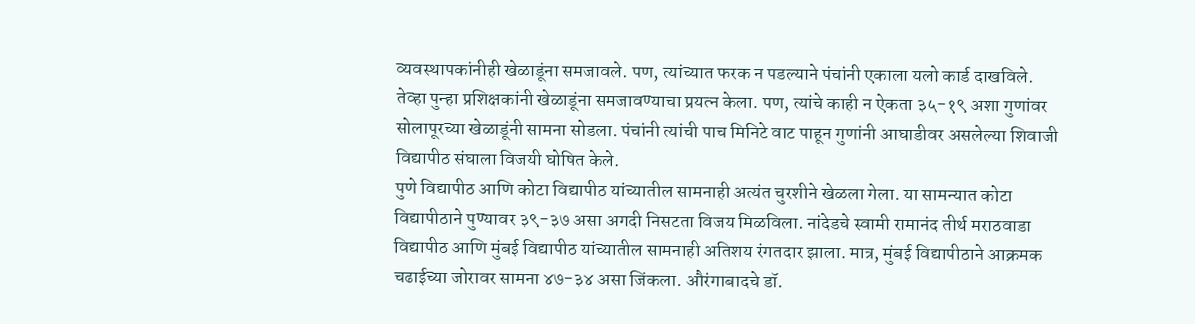व्यवस्थापकांनीही खेळाडूंना समजावले. पण, त्यांच्यात फरक न पडल्याने पंचांनी एकाला यलो कार्ड दाखविले. तेव्हा पुन्हा प्रशिक्षकांनी खेळाडूंना समजावण्याचा प्रयत्न केला. पण, त्यांचे काही न ऐकता ३५-१९ अशा गुणांवर सोलापूरच्या खेळाडूंनी सामना सोडला. पंचांनी त्यांची पाच मिनिटे वाट पाहून गुणांनी आघाडीवर असलेल्या शिवाजी विद्यापीठ संघाला विजयी घोषित केले.
पुणे विद्यापीठ आणि कोटा विद्यापीठ यांच्यातील सामनाही अत्यंत चुरशीने खेळला गेला. या सामन्यात कोटा विद्यापीठाने पुण्यावर ३९-३७ असा अगदी निसटता विजय मिळविला. नांदेडचे स्वामी रामानंद तीर्थ मराठवाडा विद्यापीठ आणि मुंबई विद्यापीठ यांच्यातील सामनाही अतिशय रंगतदार झाला. मात्र, मुंबई विद्यापीठाने आक्रमक चढाईच्या जोरावर सामना ४७-३४ असा जिंकला. औरंगाबादचे डॉ.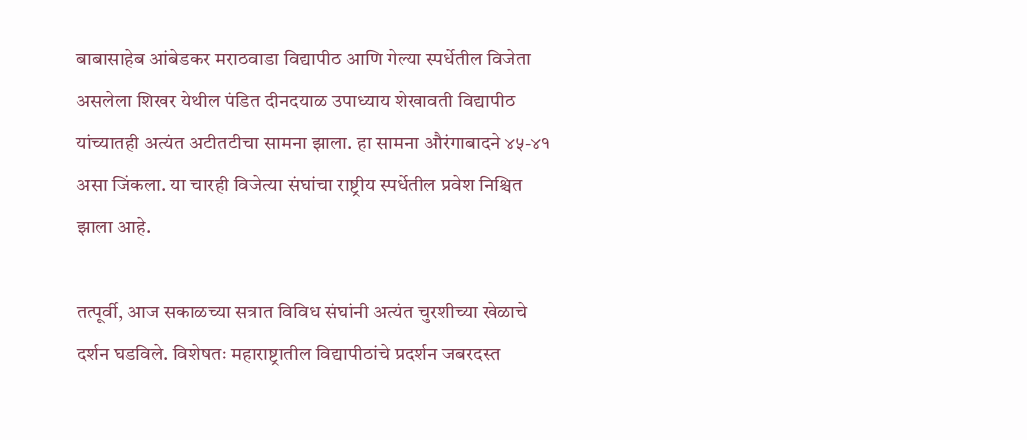बाबासाहेब आंबेडकर मराठवाडा विद्यापीठ आणि गेल्या स्पर्धेतील विजेता असलेला शिखर येथील पंडित दीनदयाळ उपाध्याय शेखावती विद्यापीठ यांच्यातही अत्यंत अटीतटीचा सामना झाला. हा सामना औरंगाबादने ४५-४१ असा जिंकला. या चारही विजेत्या संघांचा राष्ट्रीय स्पर्धेतील प्रवेश निश्चित झाला आहे.

तत्पूर्वी, आज सकाळच्या सत्रात विविध संघांनी अत्यंत चुरशीच्या खेळाचे दर्शन घडविले. विशेषतः महाराष्ट्रातील विद्यापीठांचे प्रदर्शन जबरदस्त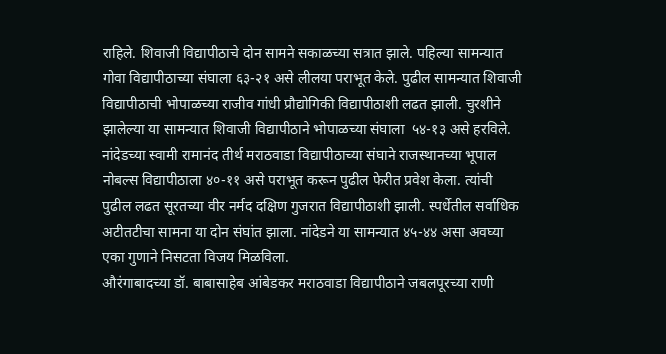राहिले. शिवाजी विद्यापीठाचे दोन सामने सकाळच्या सत्रात झाले. पहिल्या सामन्यात गोवा विद्यापीठाच्या संघाला ६३-२१ असे लीलया पराभूत केले. पुढील सामन्यात शिवाजी विद्यापीठाची भोपाळच्या राजीव गांधी प्रौद्योगिकी विद्यापीठाशी लढत झाली. चुरशीने झालेल्या या सामन्यात शिवाजी विद्यापीठाने भोपाळच्या संघाला  ५४-१३ असे हरविले.
नांदेडच्या स्वामी रामानंद तीर्थ मराठवाडा विद्यापीठाच्या संघाने राजस्थानच्या भूपाल नोबल्स विद्यापीठाला ४०-११ असे पराभूत करून पुढील फेरीत प्रवेश केला. त्यांची पुढील लढत सूरतच्या वीर नर्मद दक्षिण गुजरात विद्यापीठाशी झाली. स्पर्धेतील सर्वाधिक अटीतटीचा सामना या दोन संघांत झाला. नांदेडने या सामन्यात ४५-४४ असा अवघ्या एका गुणाने निसटता विजय मिळविला.
औरंगाबादच्या डॉ. बाबासाहेब आंबेडकर मराठवाडा विद्यापीठाने जबलपूरच्या राणी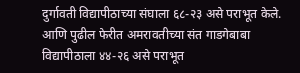दुर्गावती विद्यापीठाच्या संघाला ६८-२३ असे पराभूत केले. आणि पुढील फेरीत अमरावतीच्या संत गाडगेबाबा विद्यापीठाला ४४-२६ असे पराभूत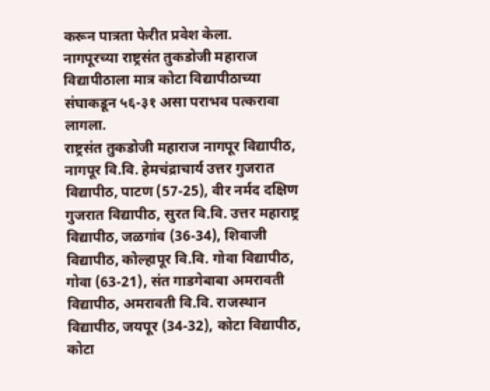करून पात्रता फेरीत प्रवेश केला.
नागपूरच्या राष्ट्रसंत तुकडोजी महाराज विद्यापीठाला मात्र कोटा विद्यापीठाच्या संघाकडून ५६-३१ असा पराभव पत्करावा लागला.
राष्ट्रसंत तुकडोजी महाराज नागपूर विद्यापीठ, नागपूर वि.वि. हेमचंद्राचार्य उत्तर गुजरात विद्यापीठ, पाटण (57-25), वीर नर्मद दक्षिण गुजरात विद्यापीठ, सुरत वि.वि. उत्तर महाराष्ट्र विद्यापीठ, जळगांव (36-34), शिवाजी विद्यापीठ, कोल्हापूर वि.वि. गोवा विद्यापीठ, गोवा (63-21), संत गाडगेबाबा अमरावती विद्यापीठ, अमरावती वि.वि. राजस्थान विद्यापीठ, जयपूर (34-32), कोटा विद्यापीठ, कोटा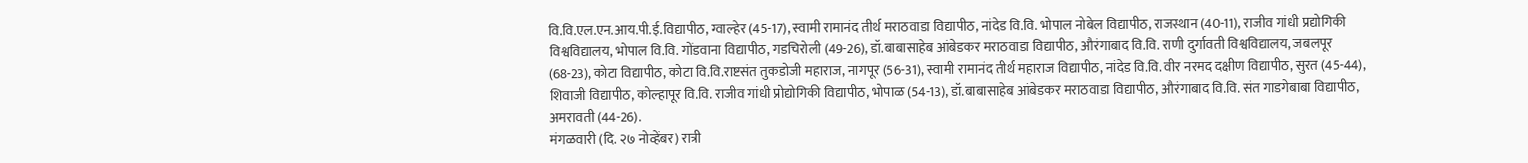वि.वि.एल.एन.आय.पी.ई.विद्यापीठ, ग्वाल्हेर (45-17), स्वामी रामानंद तीर्थ मराठवाडा विद्यापीठ, नांदेड वि.वि. भोपाल नोबेल विद्यापीठ, राजस्थान (40-11), राजीव गांधी प्रद्योगिकी विश्वविद्यालय, भोपाल वि.वि. गोंडवाना विद्यापीठ, गडचिरोली (49-26), डॉ.बाबासाहेब आंबेडकर मराठवाडा विद्यापीठ, औरंगाबाद वि.वि. राणी दुर्गावती विश्वविद्यालय, जबलपूर (68-23), कोटा विद्यापीठ, कोटा वि.वि.राष्टसंत तुकडोजी महाराज, नागपूर (56-31), स्वामी रामानंद तीर्थ महाराज विद्यापीठ, नांदेड वि.वि. वीर नरमद दक्षीण विद्यापीठ, सुरत (45-44), शिवाजी विद्यापीठ, कोल्हापूर वि.वि. राजीव गांधी प्रोद्योगिकी विद्यापीठ, भोपाळ (54-13), डॉ.बाबासाहेब आंबेडकर मराठवाडा विद्यापीठ, औरंगाबाद वि.वि. संत गाडगेबाबा विद्यापीठ, अमरावती (44-26).
मंगळवारी (दि. २७ नोव्हेंबर) रात्री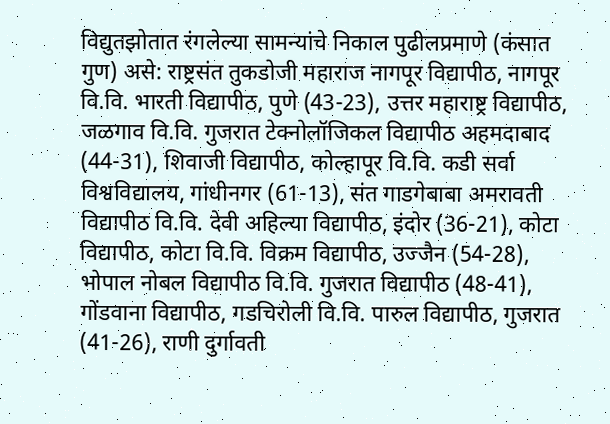विद्युतझोतात रंगलेल्या सामन्यांचे निकाल पुढीलप्रमाणे (कंसात गुण) असे: राष्ट्रसंत तुकडोजी महाराज नागपूर विद्यापीठ, नागपूर वि.वि. भारती विद्यापीठ, पुणे (43-23), उत्तर महाराष्ट्र विद्यापीठ, जळगाव वि.वि. गुजरात टेक्नोलॉजिकल विद्यापीठ अहमदाबाद (44-31), शिवाजी विद्यापीठ, कोल्हापूर वि.वि. कडी सर्वा विश्वविद्यालय, गांधीनगर (61-13), संत गाडगेबाबा अमरावती विद्यापीठ वि.वि. देवी अहिल्या विद्यापीठ, इंदोर (36-21), कोटा विद्यापीठ, कोटा वि.वि. विक्रम विद्यापीठ, उज्जैन (54-28), भोपाल नोबल विद्यापीठ वि.वि. गुजरात विद्यापीठ (48-41), गोंडवाना विद्यापीठ, गडचिरोली वि.वि. पारुल विद्यापीठ, गुजरात (41-26), राणी दुर्गावती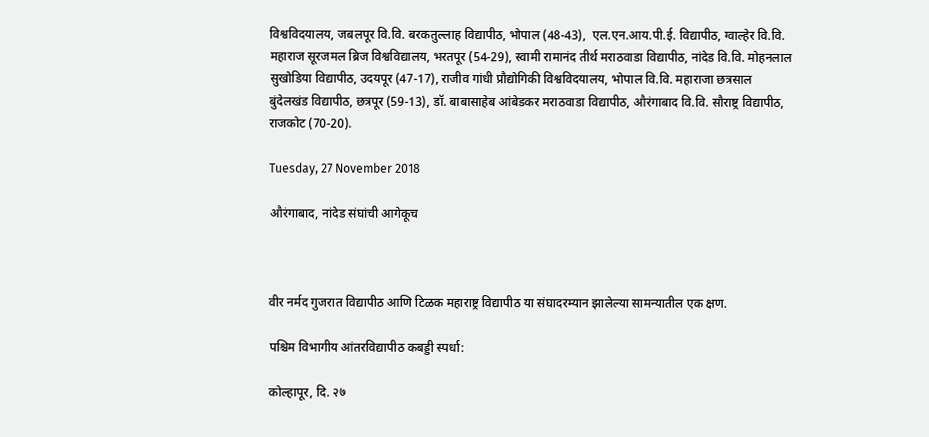विश्वविदयालय, जबलपूर वि.वि. बरकतुल्लाह विद्यापीठ, भोपाल (48-43),  एल.एन.आय.पी.ई. विद्यापीठ, ग्वाल्हेर वि.वि. महाराज सूरजमल ब्रिज विश्वविद्यालय, भरतपूर (54-29), स्वामी रामानंद तीर्थ मराठवाडा विद्यापीठ, नांदेड वि.वि. मोहनलाल सुखोडिया विद्यापीठ, उदयपूर (47-17), राजीव गांधी प्रौद्योगिकी विश्वविदयालय, भोपाल वि.वि. महाराजा छत्रसाल बुंदेलखंड विद्यापीठ, छत्रपूर (59-13), डॉ. बाबासाहेब आंबेडकर मराठवाडा विद्यापीठ, औरंगाबाद वि.वि. सौराष्ट्र विद्यापीठ, राजकोट (70-20).

Tuesday, 27 November 2018

औरंगाबाद, नांदेड संघांची आगेकूच



वीर नर्मद गुजरात विद्यापीठ आणि टिळक महाराष्ट्र विद्यापीठ या संघादरम्यान झालेल्या सामन्यातील एक क्षण.

पश्चिम विभागीय आंतरविद्यापीठ कबड्डी स्पर्धा:

कोल्हापूर, दि. २७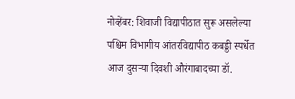नोव्हेंबर: शिवाजी विद्यापीठात सुरू असलेल्या पश्चिम विभागीय आंतरविद्यापीठ कबड्डी स्पर्धेत आज दुसऱ्या दिवशी औरंगाबादच्या डॉ.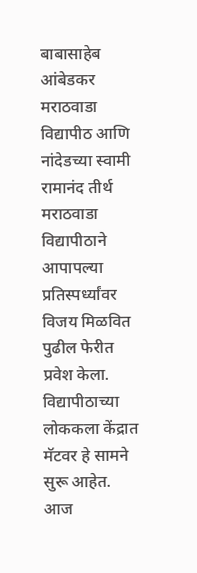बाबासाहेब आंबेडकर मराठवाडा विद्यापीठ आणि नांदेडच्या स्वामी रामानंद तीर्थ मराठवाडा विद्यापीठाने आपापल्या प्रतिस्पर्ध्यांवर विजय मिळवित पुढील फेरीत प्रवेश केला. विद्यापीठाच्या लोककला केंद्रात मॅटवर हे सामने सुरू आहेत.
आज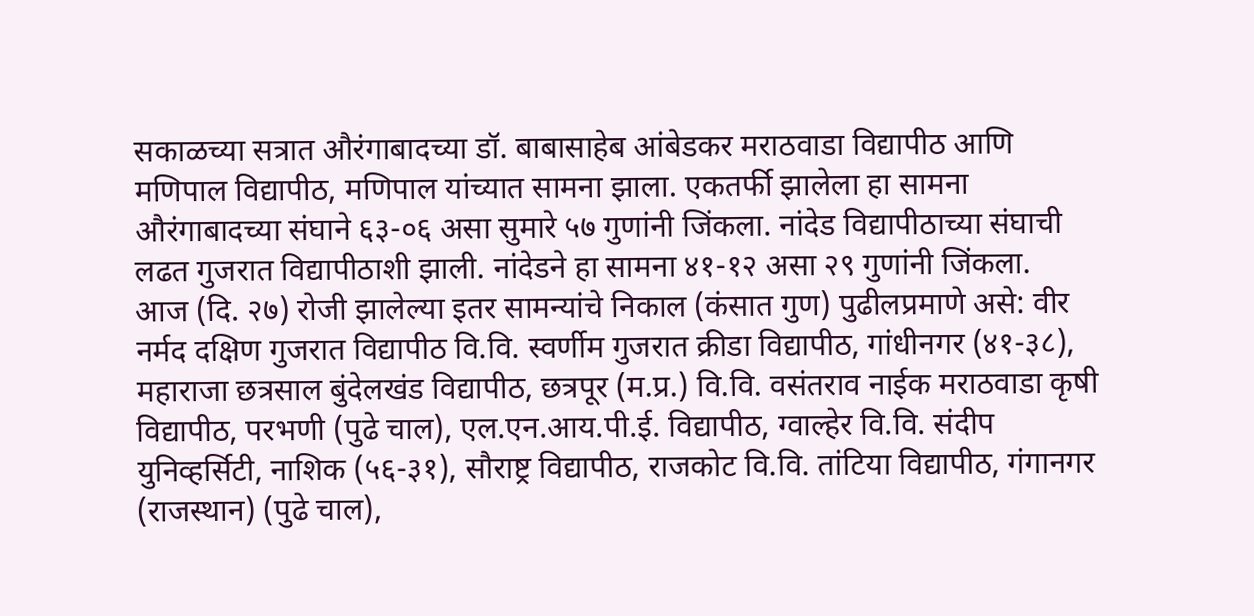सकाळच्या सत्रात औरंगाबादच्या डॉ. बाबासाहेब आंबेडकर मराठवाडा विद्यापीठ आणि मणिपाल विद्यापीठ, मणिपाल यांच्यात सामना झाला. एकतर्फी झालेला हा सामना औरंगाबादच्या संघाने ६३-०६ असा सुमारे ५७ गुणांनी जिंकला. नांदेड विद्यापीठाच्या संघाची लढत गुजरात विद्यापीठाशी झाली. नांदेडने हा सामना ४१-१२ असा २९ गुणांनी जिंकला.
आज (दि. २७) रोजी झालेल्या इतर सामन्यांचे निकाल (कंसात गुण) पुढीलप्रमाणे असे: वीर नर्मद दक्षिण गुजरात विद्यापीठ वि.वि. स्वर्णीम गुजरात क्रीडा विद्यापीठ, गांधीनगर (४१-३८), महाराजा छत्रसाल बुंदेलखंड विद्यापीठ, छत्रपूर (म.प्र.) वि.वि. वसंतराव नाईक मराठवाडा कृषी विद्यापीठ, परभणी (पुढे चाल), एल.एन.आय.पी.ई. विद्यापीठ, ग्वाल्हेर वि.वि. संदीप युनिव्हर्सिटी, नाशिक (५६-३१), सौराष्ट्र विद्यापीठ, राजकोट वि.वि. तांटिया विद्यापीठ, गंगानगर (राजस्थान) (पुढे चाल),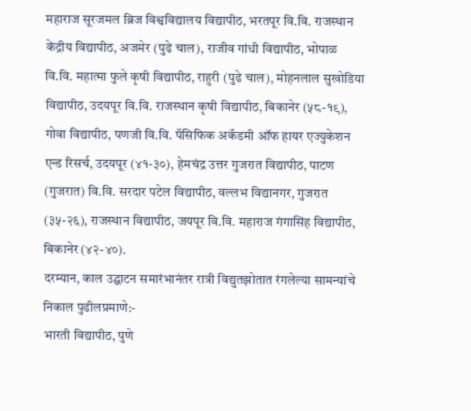महाराज सूरजमल ब्रिज विश्वविद्यालय विद्यापीठ, भरतपूर वि.वि. राजस्थान केंद्रीय विद्यापीठ, अजमेर (पुढे चाल), राजीव गांधी विद्यापीठ, भोपाळ वि.वि. महात्मा फुले कृषी विद्यापीठ, राहुरी (पुढे चाल), मोहनलाल सुखोडिया विद्यापीठ, उदयपूर वि.वि. राजस्थान कृषी विद्यापीठ, बिकानेर (५८-१९), गोवा विद्यापीठ, पणजी वि.वि. पॅसिफिक अकॅडमी ऑफ हायर एज्युकेशन एन्ड रिसर्च, उदयपूर (४१-३०), हेमचंद्र उत्तर गुजरात विद्यापीठ, पाटण (गुजरात) वि.वि. सरदार पटेल विद्यापीठ, वल्लभ विद्यानगर, गुजरात (३५-२६), राजस्थान विद्यापीठ, जयपूर वि.वि. महाराज गंगासिंह विद्यापीठ, बिकानेर (४२-४०).
दरम्यान, काल उद्घाटन समारंभानंतर रात्री विद्युतझोतात रंगलेल्या सामन्यांचे निकाल पुढीलप्रमाणे:-
भारती विद्यापीठ, पुणे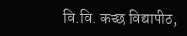वि.वि. कच्छ विद्यापीठ,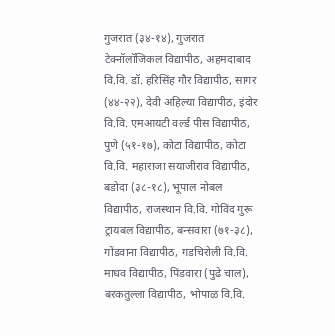गुजरात (३४-१४), गुजरात टेक्नॉलॉजिकल विद्यापीठ, अहमदाबाद वि.वि. डॉ. हरिसिंह गौर विद्यापीठ, सागर (४४-२२), देवी अहिल्या विद्यापीठ, इंदोर वि.वि. एमआयटी वर्ल्ड पीस विद्यापीठ, पुणे (५१-१७), कोटा विद्यापीठ, कोटा वि.वि. महाराजा सयाजीराव विद्यापीठ, बडोदा (३८-१८), भूपाल नोबल विद्यापीठ, राजस्थान वि.वि. गोविंद गुरू ट्रायबल विद्यापीठ, बन्सवारा (७१-३८), गोंडवाना विद्यापीठ, गडचिरोली वि.वि. माधव विद्यापीठ, पिंडवारा (पुढे चाल), बरकतुल्ला विद्यापीठ, भोपाळ वि.वि.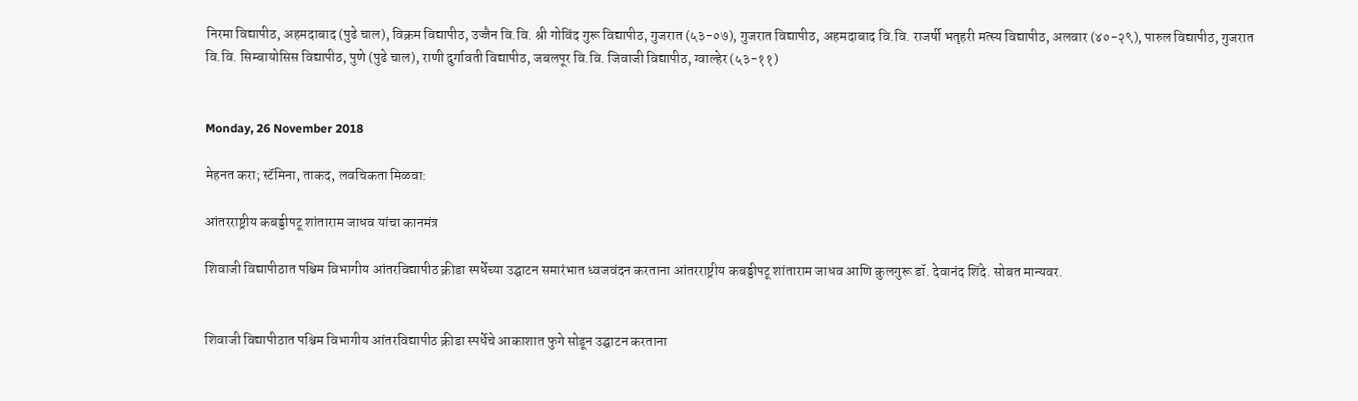निरमा विद्यापीठ, अहमदाबाद (पुढे चाल), विक्रम विद्यापीठ, उज्जैन वि.वि. श्री गोविंद गुरू विद्यापीठ, गुजरात (५३-०७), गुजरात विद्यापीठ, अहमदाबाद वि.वि. राजर्षी भतृहरी मत्स्य विद्यापीठ, अलवार (४०-२९), पारुल विद्यापीठ, गुजरात वि.वि. सिम्बायोसिस विद्यापीठ, पुणे (पुढे चाल), राणी दुर्गावती विद्यापीठ, जबलपूर वि.वि. जिवाजी विद्यापीठ, ग्वाल्हेर (५३-११)


Monday, 26 November 2018

मेहनत करा; स्टॅमिना, ताकद, लवचिकता मिळवा:

आंतरराष्ट्रीय कबड्डीपटू शांताराम जाधव यांचा कानमंत्र

शिवाजी विद्यापीठात पश्चिम विभागीय आंतरविद्यापीठ क्रीडा स्पर्धेच्या उद्घाटन समारंभात ध्वजवंदन करताना आंतरराष्ट्रीय कबड्डीपटू शांताराम जाधव आणि कुलगुरू डॉ. देवानंद शिंदे. सोबत मान्यवर.


शिवाजी विद्यापीठात पश्चिम विभागीय आंतरविद्यापीठ क्रीडा स्पर्धेचे आकाशात फुगे सोडून उद्घाटन करताना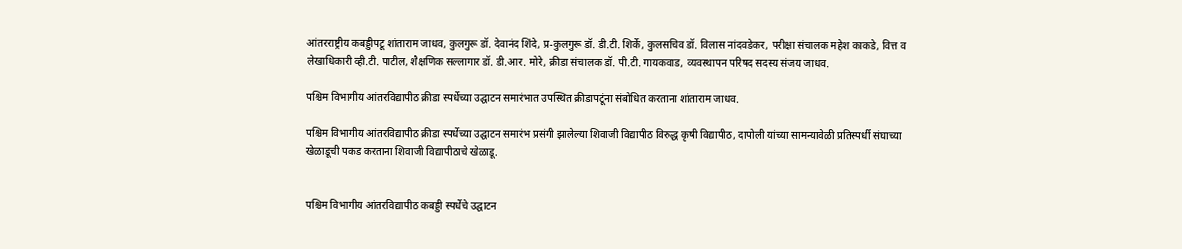आंतरराष्ट्रीय कबड्डीपटू शांताराम जाधव, कुलगुरू डॉ. देवानंद शिंदे, प्र-कुलगुरू डॉ. डी.टी. शिर्के, कुलसचिव डॉ. विलास नांदवडेकर, परीक्षा संचालक महेश काकडे, वित्त व लेखाधिकारी व्ही.टी. पाटील, शैक्षणिक सल्लागार डॉ. डी.आर. मोरे, क्रीडा संचालक डॉ. पी.टी. गायकवाड, व्यवस्थापन परिषद सदस्य संजय जाधव.

पश्चिम विभागीय आंतरविद्यापीठ क्रीडा स्पर्धेच्या उद्घाटन समारंभात उपस्थित क्रीडापटूंना संबोधित करताना शांताराम जाधव.

पश्चिम विभागीय आंतरविद्यापीठ क्रीडा स्पर्धेच्या उद्घाटन समारंभ प्रसंगी झालेल्या शिवाजी विद्यापीठ विरुद्ध कृषी विद्यापीठ, दापोली यांच्या सामन्यावेळी प्रतिस्पर्धी संघाच्या खेळाडूची पकड करताना शिवाजी विद्यापीठाचे खेळाडू.


पश्चिम विभागीय आंतरविद्यापीठ कबड्डी स्पर्धेचे उद्घाटन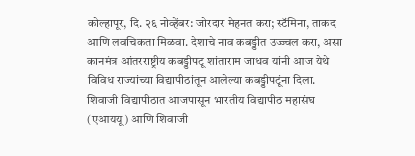कोल्हापूर, दि. २६ नोव्हेंबर: जोरदार मेहनत करा; स्टॅमिना, ताकद आणि लवचिकता मिळवा. देशाचे नाव कबड्डीत उज्ज्वल करा, असा कानमंत्र आंतरराष्ट्रीय कबड्डीपटू शांताराम जाधव यांनी आज येथे विविध राज्यांच्या विद्यापीठांतून आलेल्या कबड्डीपटूंना दिला.
शिवाजी विद्यापीठात आजपासून भारतीय विद्यापीठ महासंघ (एआययू) आणि शिवाजी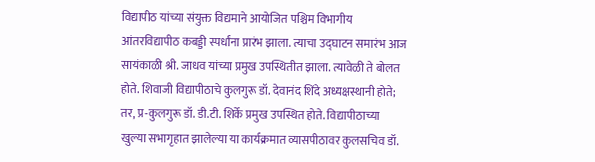विद्यापीठ यांच्या संयुक्त विद्यमाने आयोजित पश्चिम विभागीय आंतरविद्यापीठ कबड्डी स्पर्धांना प्रारंभ झाला. त्याचा उद्घाटन समारंभ आज सायंकाळी श्री. जाधव यांच्या प्रमुख उपस्थितीत झाला. त्यावेळी ते बोलत होते. शिवाजी विद्यापीठाचे कुलगुरू डॉ. देवानंद शिंदे अध्यक्षस्थानी होते; तर, प्र-कुलगुरू डॉ. डी.टी. शिर्के प्रमुख उपस्थित होते. विद्यापीठाच्या खुल्या सभागृहात झालेल्या या कार्यक्रमात व्यासपीठावर कुलसचिव डॉ.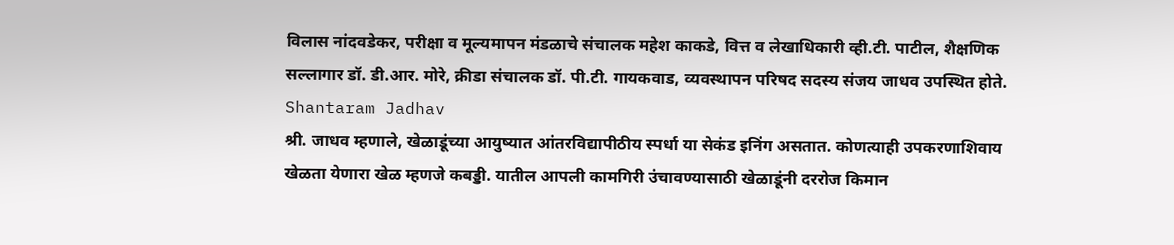विलास नांदवडेकर, परीक्षा व मूल्यमापन मंडळाचे संचालक महेश काकडे, वित्त व लेखाधिकारी व्ही.टी. पाटील, शैक्षणिक सल्लागार डॉ. डी.आर. मोरे, क्रीडा संचालक डॉ. पी.टी. गायकवाड, व्यवस्थापन परिषद सदस्य संजय जाधव उपस्थित होते.
Shantaram Jadhav
श्री. जाधव म्हणाले, खेळाडूंच्या आयुष्यात आंतरविद्यापीठीय स्पर्धा या सेकंड इनिंग असतात. कोणत्याही उपकरणाशिवाय खेळता येणारा खेळ म्हणजे कबड्डी. यातील आपली कामगिरी उंचावण्यासाठी खेळाडूंनी दररोज किमान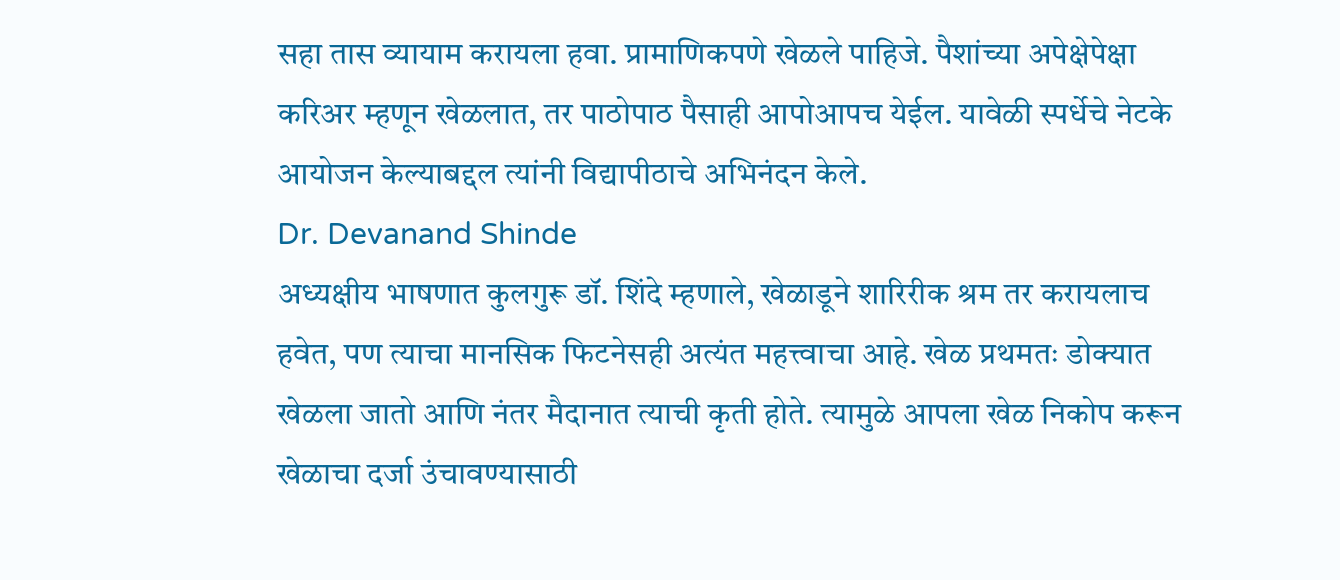सहा तास व्यायाम करायला हवा. प्रामाणिकपणे खेळले पाहिजे. पैशांच्या अपेक्षेपेक्षा करिअर म्हणून खेळलात, तर पाठोपाठ पैसाही आपोआपच येईल. यावेळी स्पर्धेचे नेटके आयोजन केल्याबद्दल त्यांनी विद्यापीठाचे अभिनंदन केले.
Dr. Devanand Shinde
अध्यक्षीय भाषणात कुलगुरू डॉ. शिंदे म्हणाले, खेळाडूने शारिरीक श्रम तर करायलाच हवेत, पण त्याचा मानसिक फिटनेसही अत्यंत महत्त्वाचा आहे. खेळ प्रथमतः डोक्यात खेळला जातो आणि नंतर मैदानात त्याची कृती होते. त्यामुळे आपला खेळ निकोप करून खेळाचा दर्जा उंचावण्यासाठी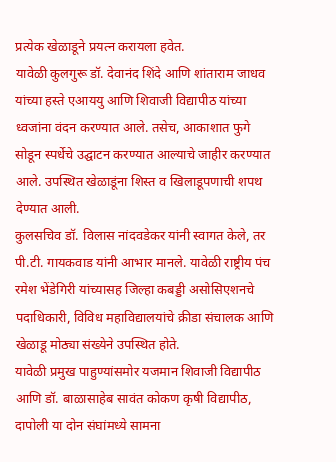प्रत्येक खेळाडूने प्रयत्न करायला हवेत.
यावेळी कुलगुरू डॉ. देवानंद शिंदे आणि शांताराम जाधव यांच्या हस्ते एआययु आणि शिवाजी विद्यापीठ यांच्या ध्वजांना वंदन करण्यात आले. तसेच, आकाशात फुगे सोडून स्पर्धेचे उद्घाटन करण्यात आल्याचे जाहीर करण्यात आले. उपस्थित खेळाडूंना शिस्त व खिलाडूपणाची शपथ देण्यात आली.
कुलसचिव डॉ. विलास नांदवडेकर यांनी स्वागत केले, तर पी.टी. गायकवाड यांनी आभार मानले. यावेळी राष्ट्रीय पंच रमेश भेंडेगिरी यांच्यासह जिल्हा कबड्डी असोसिएशनचे पदाधिकारी, विविध महाविद्यालयांचे क्रीडा संचालक आणि खेळाडू मोठ्या संख्येने उपस्थित होते.
यावेळी प्रमुख पाहुण्यांसमोर यजमान शिवाजी विद्यापीठ आणि डॉ. बाळासाहेब सावंत कोकण कृषी विद्यापीठ, दापोली या दोन संघांमध्ये सामना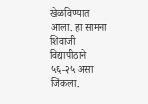खेळविण्यात आला. हा सामना शिवाजी विद्यापीठाने ५६-२५ असा जिंकला.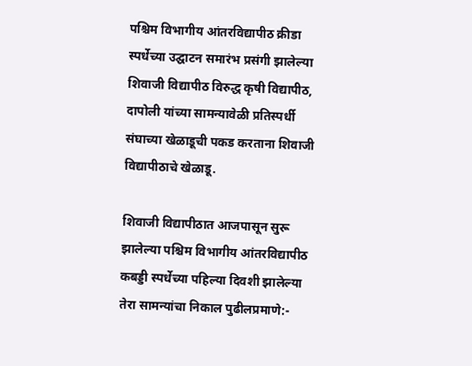पश्चिम विभागीय आंतरविद्यापीठ क्रीडा स्पर्धेच्या उद्घाटन समारंभ प्रसंगी झालेल्या शिवाजी विद्यापीठ विरुद्ध कृषी विद्यापीठ, दापोली यांच्या सामन्यावेळी प्रतिस्पर्धी संघाच्या खेळाडूची पकड करताना शिवाजी विद्यापीठाचे खेळाडू.

शिवाजी विद्यापीठात आजपासून सुरू झालेल्या पश्चिम विभागीय आंतरविद्यापीठ कबड्डी स्पर्धेच्या पहिल्या दिवशी झालेल्या तेरा सामन्यांचा निकाल पुढीलप्रमाणे:-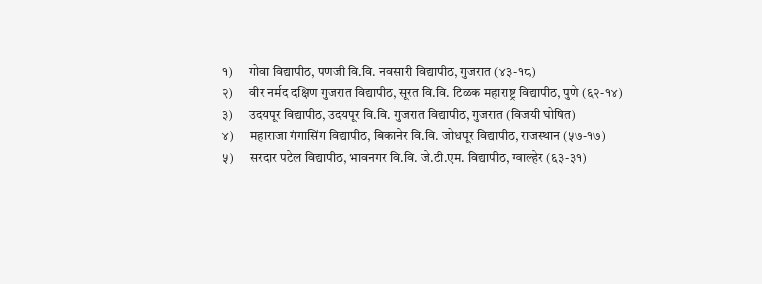१)      गोवा विद्यापीठ, पणजी वि.वि. नवसारी विद्यापीठ, गुजरात (४३-१८)
२)      वीर नर्मद दक्षिण गुजरात विद्यापीठ, सूरत वि.वि. टिळक महाराष्ट्र विद्यापीठ, पुणे (६२-१४)
३)      उदयपूर विद्यापीठ, उदयपूर वि.वि. गुजरात विद्यापीठ, गुजरात (विजयी घोषित)
४)      महाराजा गंगासिंग विद्यापीठ, बिकानेर वि.वि. जोधपूर विद्यापीठ, राजस्थान (५७-१७)
५)      सरदार पटेल विद्यापीठ, भावनगर वि.वि. जे.टी.एम. विद्यापीठ, ग्वाल्हेर (६३-३१)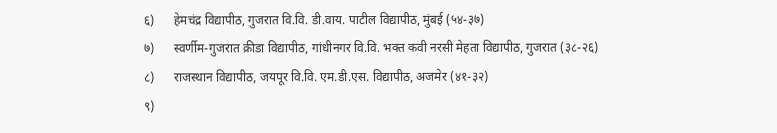६)      हेमचंद्र विद्यापीठ, गुजरात वि.वि. डी.वाय. पाटील विद्यापीठ, मुंबई (५४-३७)
७)      स्वर्णीम-गुजरात क्रीडा विद्यापीठ, गांधीनगर वि.वि. भक्त कवी नरसी मेहता विद्यापीठ, गुजरात (३८-२६)
८)      राजस्थान विद्यापीठ, जयपूर वि.वि. एम.डी.एस. विद्यापीठ, अजमेर (४१-३२)
९)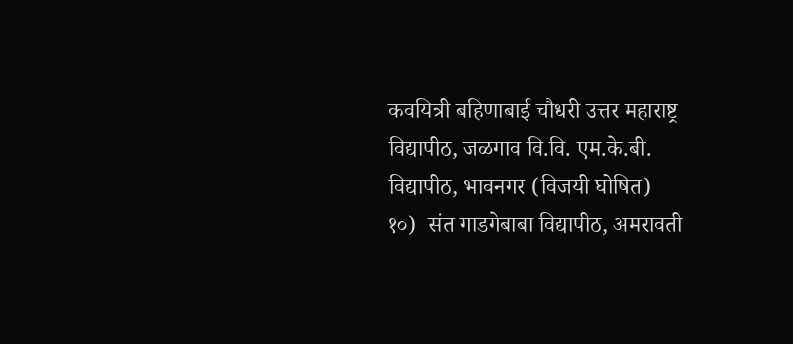कवयित्री बहिणाबाई चौधरी उत्तर महाराष्ट्र विद्यापीठ, जळगाव वि.वि. एम.के.बी. विद्यापीठ, भावनगर (विजयी घोषित)
१०)  संत गाडगेबाबा विद्यापीठ, अमरावती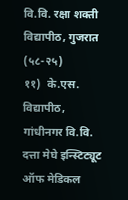वि.वि. रक्षा शक्ती विद्यापीठ, गुजरात (५८-२५)
११)  के.एस. विद्यापीठ, गांधीनगर वि.वि. दत्ता मेघे इन्स्टिट्यूट ऑफ मेडिकल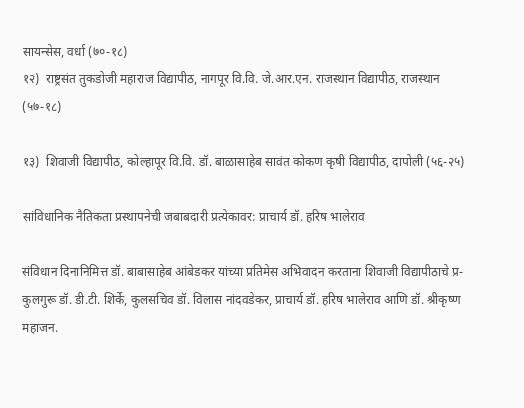सायन्सेस, वर्धा (७०-१८)
१२)  राष्ट्रसंत तुकडोजी महाराज विद्यापीठ, नागपूर वि.वि. जे.आर.एन. राजस्थान विद्यापीठ, राजस्थान (५७-१८)

१३)  शिवाजी विद्यापीठ, कोल्हापूर वि.वि. डॉ. बाळासाहेब सावंत कोकण कृषी विद्यापीठ, दापोली (५६-२५)

सांविधानिक नैतिकता प्रस्थापनेची जबाबदारी प्रत्येकावर: प्राचार्य डॉ. हरिष भालेराव

संविधान दिनानिमित्त डॉ. बाबासाहेब आंबेडकर यांच्या प्रतिमेस अभिवादन करताना शिवाजी विद्यापीठाचे प्र-कुलगुरू डॉ. डी.टी. शिर्के, कुलसचिव डॉ. विलास नांदवडेकर, प्राचार्य डॉ. हरिष भालेराव आणि डॉ. श्रीकृष्ण महाजन.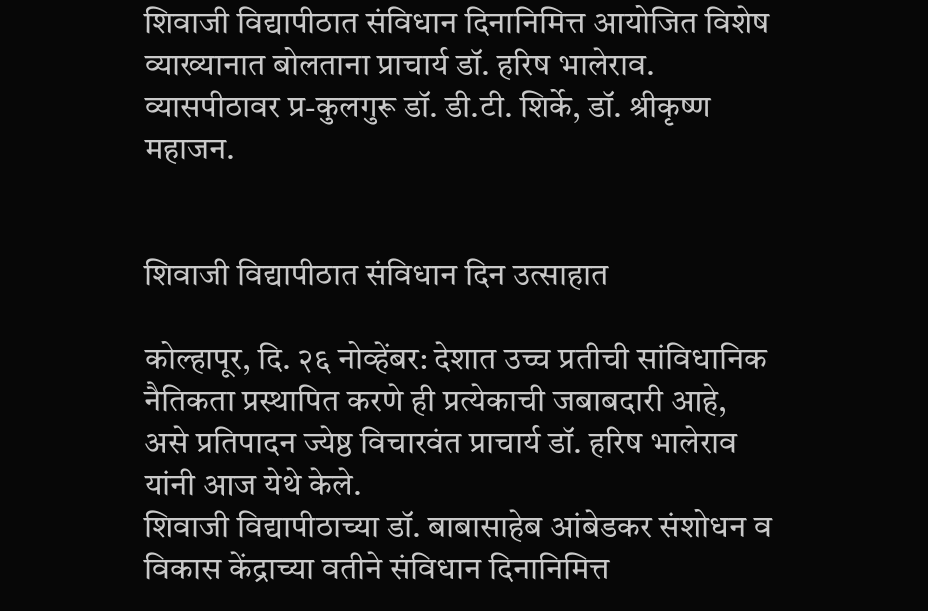शिवाजी विद्यापीठात संविधान दिनानिमित्त आयोजित विशेष व्याख्यानात बोलताना प्राचार्य डॉ. हरिष भालेराव. व्यासपीठावर प्र-कुलगुरू डॉ. डी.टी. शिर्के, डॉ. श्रीकृष्ण महाजन.


शिवाजी विद्यापीठात संविधान दिन उत्साहात

कोल्हापूर, दि. २६ नोव्हेंबर: देशात उच्च प्रतीची सांविधानिक नैतिकता प्रस्थापित करणे ही प्रत्येकाची जबाबदारी आहे, असे प्रतिपादन ज्येष्ठ विचारवंत प्राचार्य डॉ. हरिष भालेराव यांनी आज येथे केले.
शिवाजी विद्यापीठाच्या डॉ. बाबासाहेब आंबेडकर संशोधन व विकास केंद्राच्या वतीने संविधान दिनानिमित्त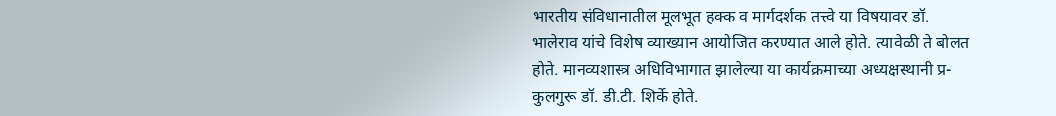भारतीय संविधानातील मूलभूत हक्क व मार्गदर्शक तत्त्वे या विषयावर डॉ. भालेराव यांचे विशेष व्याख्यान आयोजित करण्यात आले होते. त्यावेळी ते बोलत होते. मानव्यशास्त्र अधिविभागात झालेल्या या कार्यक्रमाच्या अध्यक्षस्थानी प्र-कुलगुरू डॉ. डी.टी. शिर्के होते.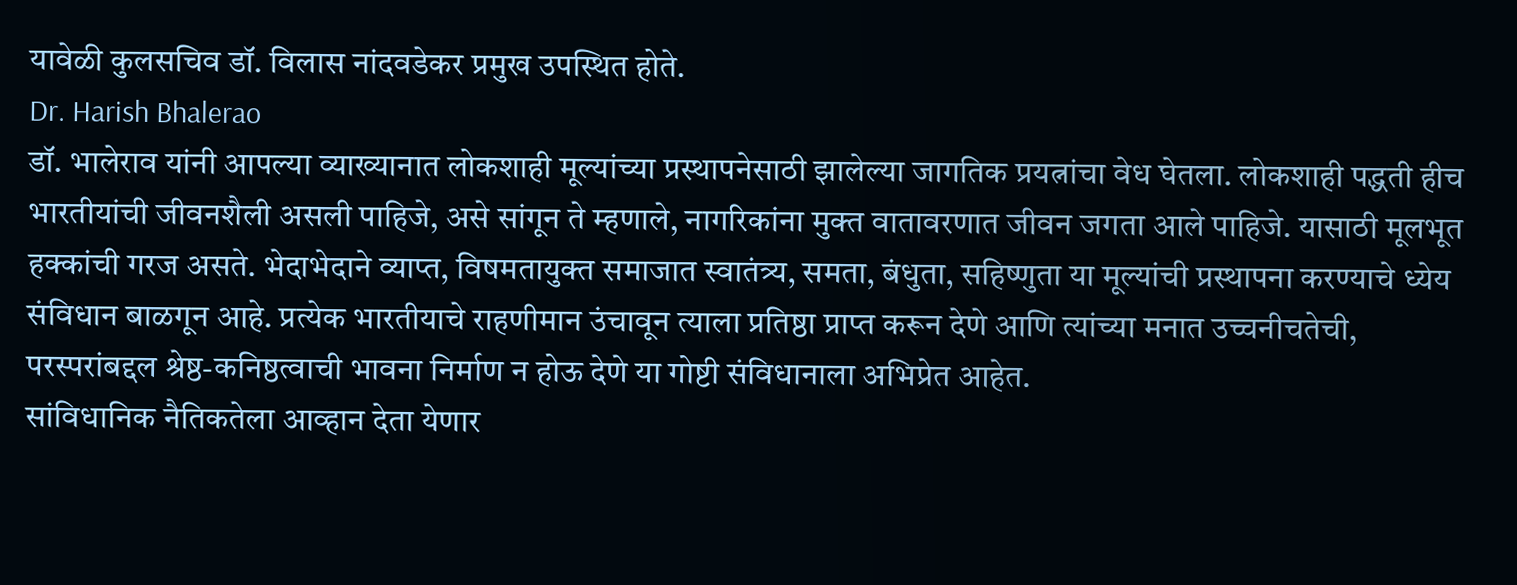यावेळी कुलसचिव डॉ. विलास नांदवडेकर प्रमुख उपस्थित होते.
Dr. Harish Bhalerao
डॉ. भालेराव यांनी आपल्या व्याख्यानात लोकशाही मूल्यांच्या प्रस्थापनेसाठी झालेल्या जागतिक प्रयत्नांचा वेध घेतला. लोकशाही पद्धती हीच भारतीयांची जीवनशैली असली पाहिजे, असे सांगून ते म्हणाले, नागरिकांना मुक्त वातावरणात जीवन जगता आले पाहिजे. यासाठी मूलभूत हक्कांची गरज असते. भेदाभेदाने व्याप्त, विषमतायुक्त समाजात स्वातंत्र्य, समता, बंधुता, सहिष्णुता या मूल्यांची प्रस्थापना करण्याचे ध्येय संविधान बाळगून आहे. प्रत्येक भारतीयाचे राहणीमान उंचावून त्याला प्रतिष्ठा प्राप्त करून देणे आणि त्यांच्या मनात उच्चनीचतेची, परस्परांबद्दल श्रेष्ठ-कनिष्ठत्वाची भावना निर्माण न होऊ देणे या गोष्टी संविधानाला अभिप्रेत आहेत.
सांविधानिक नैतिकतेला आव्हान देता येणार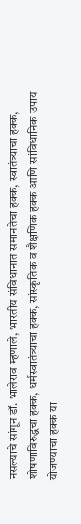नसल्याचे सांगून डॉ. भालेराव म्हणाले, भारतीय संविधानात समानतेचा हक्क, स्वातंत्र्याचा हक्क, शोषणाविरुद्धचा हक्क, धर्मस्वातंत्र्याचा हक्क, सांस्कृतिक व शैक्षणिक हक्क आणि सांविधानिक उपाय योजण्याचा हक्क या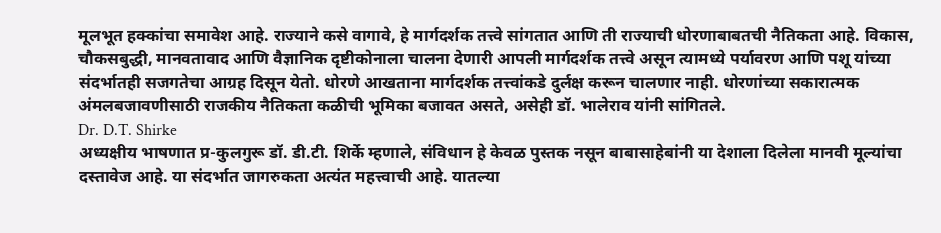मूलभूत हक्कांचा समावेश आहे. राज्याने कसे वागावे, हे मार्गदर्शक तत्त्वे सांगतात आणि ती राज्याची धोरणाबाबतची नैतिकता आहे. विकास, चौकसबुद्धी, मानवतावाद आणि वैज्ञानिक दृष्टीकोनाला चालना देणारी आपली मार्गदर्शक तत्त्वे असून त्यामध्ये पर्यावरण आणि पशू यांच्या संदर्भातही सजगतेचा आग्रह दिसून येतो. धोरणे आखताना मार्गदर्शक तत्त्वांकडे दुर्लक्ष करून चालणार नाही. धोरणांच्या सकारात्मक अंमलबजावणीसाठी राजकीय नैतिकता कळीची भूमिका बजावत असते, असेही डॉ. भालेराव यांनी सांगितले.
Dr. D.T. Shirke
अध्यक्षीय भाषणात प्र-कुलगुरू डॉ. डी.टी. शिर्के म्हणाले, संविधान हे केवळ पुस्तक नसून बाबासाहेबांनी या देशाला दिलेला मानवी मूल्यांचा दस्तावेज आहे. या संदर्भात जागरुकता अत्यंत महत्त्वाची आहे. यातल्या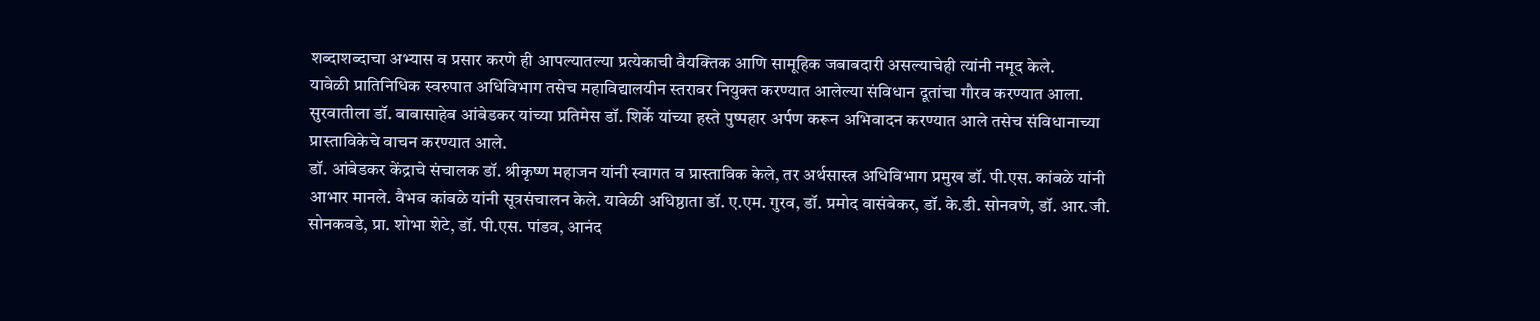शब्दाशब्दाचा अभ्यास व प्रसार करणे ही आपल्यातल्या प्रत्येकाची वैयक्तिक आणि सामूहिक जबाबदारी असल्याचेही त्यांनी नमूद केले.
यावेळी प्रातिनिधिक स्वरुपात अधिविभाग तसेच महाविद्यालयीन स्तरावर नियुक्त करण्यात आलेल्या संविधान दूतांचा गौरव करण्यात आला. सुरवातीला डॉ. बाबासाहेब आंबेडकर यांच्या प्रतिमेस डॉ. शिर्के यांच्या हस्ते पुष्पहार अर्पण करून अभिवादन करण्यात आले तसेच संविधानाच्या प्रास्ताविकेचे वाचन करण्यात आले.
डॉ. आंबेडकर केंद्राचे संचालक डॉ. श्रीकृष्ण महाजन यांनी स्वागत व प्रास्ताविक केले, तर अर्थसास्त्र अधिविभाग प्रमुख डॉ. पी.एस. कांबळे यांनी आभार मानले. वैभव कांबळे यांनी सूत्रसंचालन केले. यावेळी अधिष्ठाता डॉ. ए.एम. गुरव, डॉ. प्रमोद वासंबेकर, डॉ. के.डी. सोनवणे, डॉ. आर.जी. सोनकवडे, प्रा. शोभा शेटे, डॉ. पी.एस. पांडव, आनंद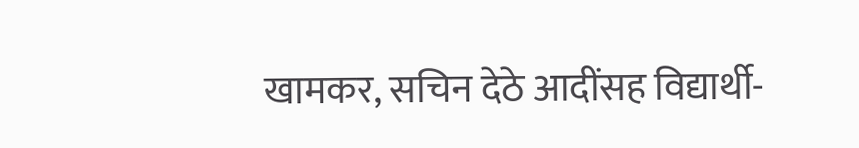खामकर, सचिन देठे आदींसह विद्यार्थी-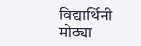विद्यार्थिनी मोठ्या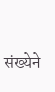संख्येने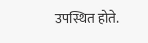उपस्थित होते.